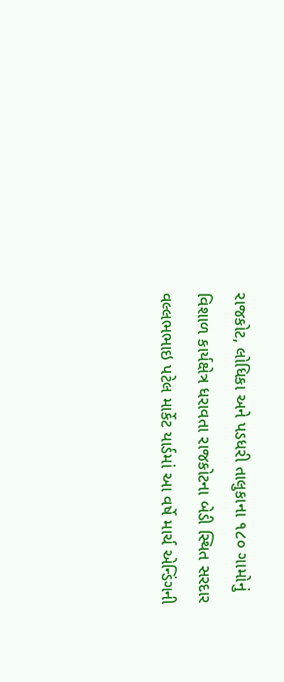રાજકોટ, લોધિકા અને પડધરી તાલુકાના ૧૮૦ ગામોનું વિશાળ કાર્યક્ષેત્ર ધરાવતા રાજકોટના બેડી સ્થિત સરદાર વલ્લભભાઇ પટેલ માર્કેટ યાર્ડમાં આ વર્ષે માર્ચ એન્ડિંગની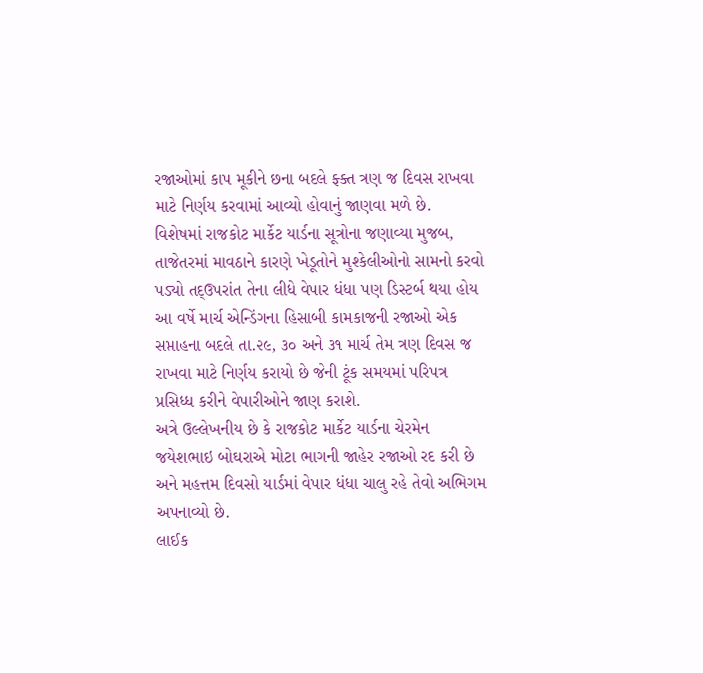રજાઓમાં કાપ મૂકીને છના બદલે ફ્ક્ત ત્રણ જ દિવસ રાખવા માટે નિર્ણય કરવામાં આવ્યો હોવાનું જાણવા મળે છે.
વિશેષમાં રાજકોટ માર્કેટ યાર્ડના સૂત્રોના જણાવ્યા મુજબ, તાજેતરમાં માવઠાને કારણે ખેડૂતોને મુશ્કેલીઓનો સામનો કરવો પડ્યો તદ્ઉપરાંત તેના લીધે વેપાર ધંધા પણ ડિસ્ટર્બ થયા હોય આ વર્ષે માર્ચ એન્ડિંગના હિસાબી કામકાજની રજાઓ એક સપ્તાહના બદલે તા.૨૯, ૩૦ અને ૩૧ માર્ચ તેમ ત્રણ દિવસ જ રાખવા માટે નિર્ણય કરાયો છે જેની ટૂંક સમયમાં પરિપત્ર પ્રસિધ્ધ કરીને વેપારીઓને જાણ કરાશે.
અત્રે ઉલ્લેખનીય છે કે રાજકોટ માર્કેટ યાર્ડના ચેરમેન જયેશભાઇ બોઘરાએ મોટા ભાગની જાહેર રજાઓ રદ કરી છે અને મહત્તમ દિવસો યાર્ડમાં વેપાર ધંધા ચાલુ રહે તેવો અભિગમ અપનાવ્યો છે.
લાઈક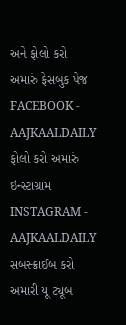અને ફોલો કરો અમારું ફેસબુક પેજ FACEBOOK - AAJKAALDAILY
ફોલો કરો અમારું ઇન્સ્ટાગ્રામ INSTAGRAM - AAJKAALDAILY
સબસ્ક્રાઈબ કરો અમારી યૂ ટ્યૂબ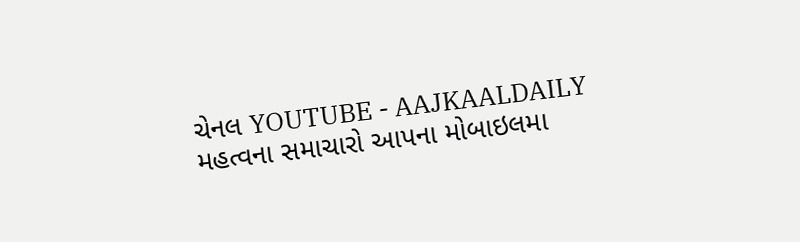ચેનલ YOUTUBE - AAJKAALDAILY
મહત્વના સમાચારો આપના મોબાઇલમા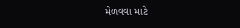મેળવવા માટે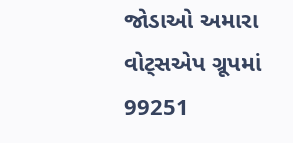જોડાઓ અમારા વોટ્સએપ ગ્રૂપમાં 99251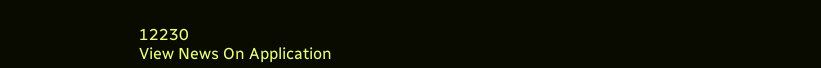12230
View News On Application